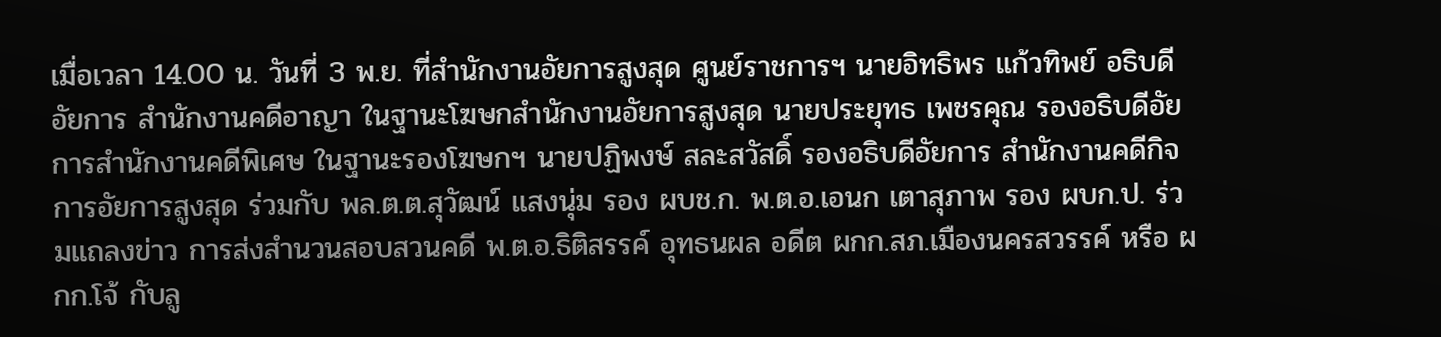เมื่อเวลา 14.00 น. วันที่ 3 พ.ย. ที่สำนักงานอัยการสูงสุด ศูนย์ราชการฯ นายอิทธิพร แก้วทิพย์ อธิบดีอัยการ สำนักงานคดีอาญา ในฐานะโฆษกสำนักงานอัยการสูงสุด นายประยุทธ เพชรคุณ รองอธิบดีอัยการสำนักงานคดีพิเศษ ในฐานะรองโฆษกฯ นายปฏิพงษ์ สละสวัสดิ์ รองอธิบดีอัยการ สำนักงานคดีกิจการอัยการสูงสุด ร่วมกับ พล.ต.ต.สุวัฒน์ แสงนุ่ม รอง ผบช.ก. พ.ต.อ.เอนก เตาสุภาพ รอง ผบก.ป. ร่วมแถลงข่าว การส่งสำนวนสอบสวนคดี พ.ต.อ.ธิติสรรค์ อุทธนผล อดีต ผกก.สภ.เมืองนครสวรรค์ หรือ ผกก.โจ้ กับลู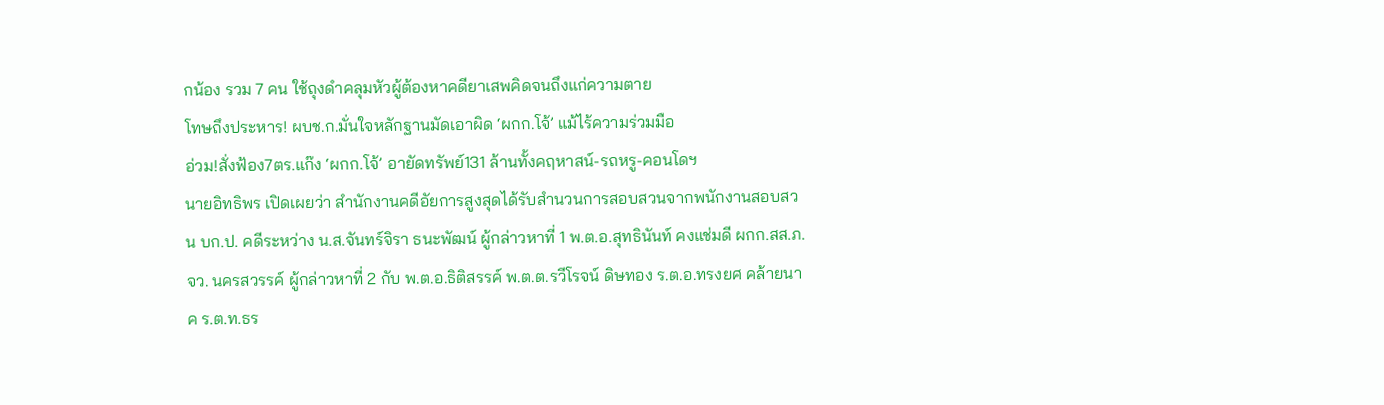กน้อง รวม 7 คน ใช้ถุงดำคลุมหัวผู้ต้องหาคดียาเสพคิดจนถึงแก่ความตาย
โทษถึงประหาร! ผบช.ก.มั่นใจหลักฐานมัดเอาผิด ‘ผกก.โจ้’ แม้ไร้ความร่วมมือ
อ่วม!สั่งฟ้อง7ตร.แก๊ง ‘ผกก.โจ้’ อายัดทรัพย์131 ล้านทั้งคฤหาสน์-รถหรู-คอนโดฯ
นายอิทธิพร เปิดเผยว่า สำนักงานคดีอัยการสูงสุดได้รับสำนวนการสอบสวนจากพนักงานสอบสวน บก.ป. คดีระหว่าง น.ส.จันทร์จิรา ธนะพัฒน์ ผู้กล่าวหาที่ 1 พ.ต.อ.สุทธินันท์ คงแช่มดี ผกก.สส.ภ.จว. นครสวรรค์ ผู้กล่าวหาที่ 2 กับ พ.ต.อ.ธิติสรรค์ พ.ต.ต.รวีโรจน์ ดิษทอง ร.ต.อ.ทรงยศ คล้ายนาค ร.ต.ท.ธร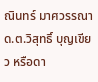ณินทร์ มาศวรรณา ด.ต.วิสุทธิ์ บุญเขียว หรือดา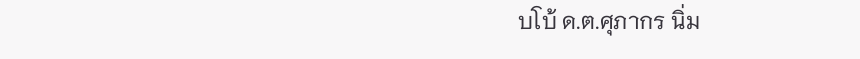บโบ้ ด.ต.ศุภากร นิ่ม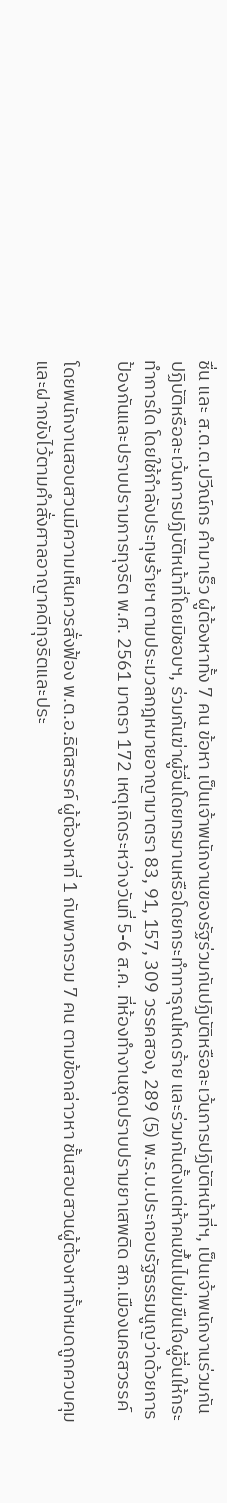ชื่น และ ส.ต.ต.ปวีณ์กร คำมาเร็ว ผู้ต้องหาทั้ง 7 คน ข้อหา เป็นเจ้าพนักงานของรัฐร่วมกันปฏิบัติหรือละเว้นการปฏิบัติหน้าที่ฯ, เป็นเจ้าพนักงานร่วมกันปฏิบัติหรือละเว้นการปฏิบัติหน้าที่โดยมิชอบฯ, ร่วมกันฆ่าผู้อื่นโดยทรมานหรือโดยกระทำทารุณโหดร้าย และร่วมกันตั้งแต่ห้าคนขึ้นไปข่มขืนใจผู้อื่นให้กระทำการใด โดยใช้กำลังประทุษร้ายฯ ตามประมวลกฎหมายอาญามาตรา 83, 91, 157, 309 วรรคสอง, 289 (5) พ.ร.บ.ประกอบรัฐธรรมนูญว่าด้วยการป้องกันและปราบปรามการทุจริต พ.ศ. 2561 มาตรา 172 เหตุเกิดระหว่างวันที่ 5-6 ส.ค. ที่ห้องทำงานชุดปราบปรามยาเสพติด สภ.เมืองนครสวรรค์

โดยพนักงานสอบสวนมีความเห็นควรสั่งฟ้อง พ.ต.อ.ธิติสรรค์ ผู้ต้องหาที่ 1 กับพวกรวม 7 คน ตามข้อกล่าวหา ชั้นสอบสวนผู้ต้องหาทั้งหมดถูกควบคุมและฝากขังไว้ตามคำสั่งศาลอาญาคดีทุจริตและประ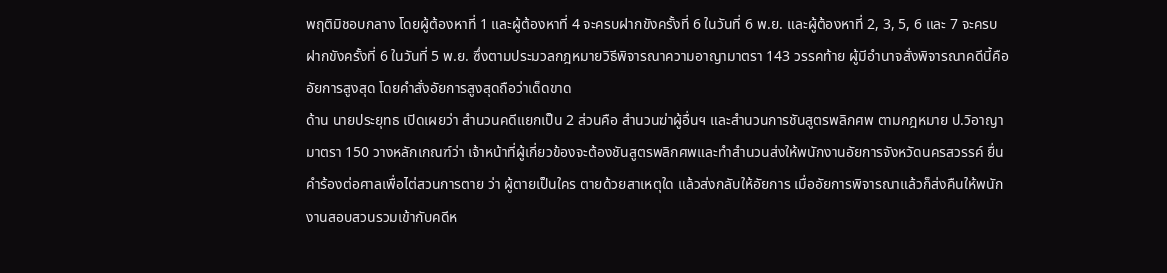พฤติมิชอบกลาง โดยผู้ต้องหาที่ 1 และผู้ต้องหาที่ 4 จะครบฝากขังครั้งที่ 6 ในวันที่ 6 พ.ย. และผู้ต้องหาที่ 2, 3, 5, 6 และ 7 จะครบฝากขังครั้งที่ 6 ในวันที่ 5 พ.ย. ซึ่งตามประมวลกฎหมายวิธีพิจารณาความอาญามาตรา 143 วรรคท้าย ผู้มีอำนาจสั่งพิจารณาคดีนี้คืออัยการสูงสุด โดยคำสั่งอัยการสูงสุดถือว่าเด็ดขาด
ด้าน นายประยุทธ เปิดเผยว่า สำนวนคดีแยกเป็น 2 ส่วนคือ สำนวนฆ่าผู้อื่นฯ และสำนวนการชันสูตรพลิกศพ ตามกฎหมาย ป.วิอาญา มาตรา 150 วางหลักเกณฑ์ว่า เจ้าหน้าที่ผู้เกี่ยวข้องจะต้องชันสูตรพลิกศพและทำสำนวนส่งให้พนักงานอัยการจังหวัดนครสวรรค์ ยื่นคำร้องต่อศาลเพื่อไต่สวนการตาย ว่า ผู้ตายเป็นใคร ตายด้วยสาเหตุใด แล้วส่งกลับให้อัยการ เมื่ออัยการพิจารณาแล้วก็ส่งคืนให้พนักงานสอบสวนรวมเข้ากับคดีห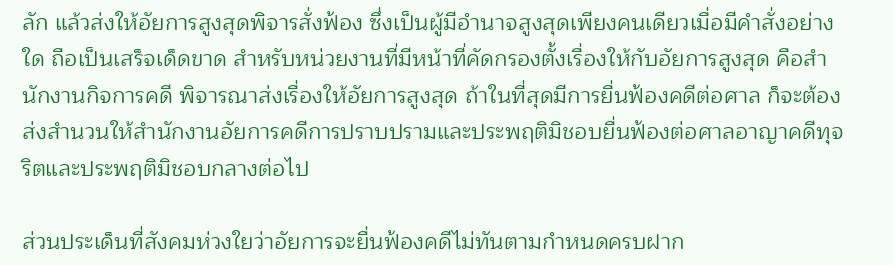ลัก แล้วส่งให้อัยการสูงสุดพิจารสั่งฟ้อง ซึ่งเป็นผู้มีอำนาจสูงสุดเพียงคนเดียวเมื่อมีคำสั่งอย่างใด ถือเป็นเสร็จเด็ดขาด สำหรับหน่วยงานที่มีหน้าที่คัดกรองตั้งเรื่องให้กับอัยการสูงสุด คือสำนักงานกิจการคดี พิจารณาส่งเรื่องให้อัยการสูงสุด ถ้าในที่สุดมีการยื่นฟ้องคดีต่อศาล ก็จะต้องส่งสำนวนให้สำนักงานอัยการคดีการปราบปรามและประพฤติมิชอบยื่นฟ้องต่อศาลอาญาคดีทุจริตและประพฤติมิชอบกลางต่อไป

ส่วนประเด็นที่สังคมห่วงใยว่าอัยการจะยื่นฟ้องคดีไม่ทันตามกำหนดครบฝาก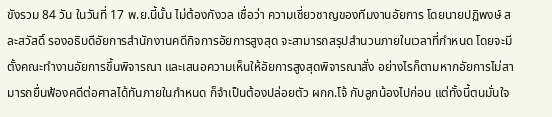ขังรวม 84 วัน ในวันที่ 17 พ.ย.นี้นั้น ไม่ต้องกังวล เชื่อว่า ความเชี่ยวชาญของทีมงานอัยการ โดยนายปฏิพงษ์ สละสวัสดิ์ รองอธิบดีอัยการสำนักงานคดีกิจการอัยการสูงสุด จะสามารถสรุปสำนวนภายในเวลาที่กำหนด โดยจะมีตั้งคณะทำงานอัยการขึ้นพิจารณา และเสนอความเห็นให้อัยการสูงสุดพิจารณาสั่ง อย่างไรก็ตามหากอัยการไม่สามารถยื่นฟ้องคดีต่อศาลได้ทันภายในกำหนด ก็จำเป็นต้องปล่อยตัว ผกก.โจ้ กับลูกน้องไปก่อน แต่ทั้งนี้ตนมั่นใจ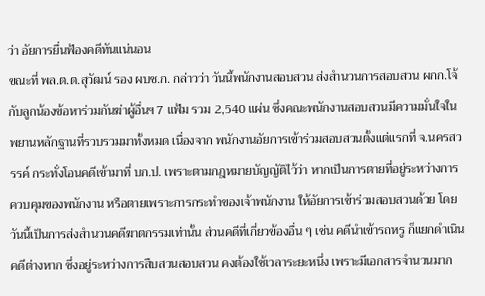ว่า อัยการยื่นฟ้องคดีทันแน่นอน
ขณะที่ พล.ต.ต.สุวัฒน์ รอง ผบช.ก. กล่าวว่า วันนี้พนักงานสอบสวน ส่งสำนวนการสอบสวน ผกก.โจ้ กับลูกน้องข้อหาร่วมกันฆ่าผู้อื่นฯ 7 แฟ้ม รวม 2,540 แผ่น ซึ่งคณะพนักงานสอบสวนมีความมั่นใจในพยานหลักฐานที่รวบรวมมาทั้งหมด เนื่องจาก พนักงานอัยการเข้าร่วมสอบสวนตั้งแต่แรกที่ จ.นครสวรรค์ กระทั่งโอนคดีเข้ามาที่ บก.ป. เพราะตามกฎหมายบัญญัติไว้ว่า หากเป็นการตายที่อยู่ระหว่างการควบคุมของพนักงาน หรือตายเพราะการกระทำของเจ้าพนักงาน ให้อัยการเข้าร่วมสอบสวนด้วย โดยวันนี้เป็นการส่งสำนวนคดีฆาตกรรมเท่านั้น ส่วนคดีที่เกี่ยวข้องอื่น ๆ เช่น คดีนำเข้ารถหรู ก็แยกดำเนินคดีต่างหาก ซึ่งอยู่ระหว่างการสืบสวนสอบสวน คงต้องใช้เวลาระยะหนึ่ง เพราะมีเอกสารจำนวนมาก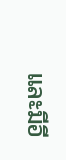และมีอี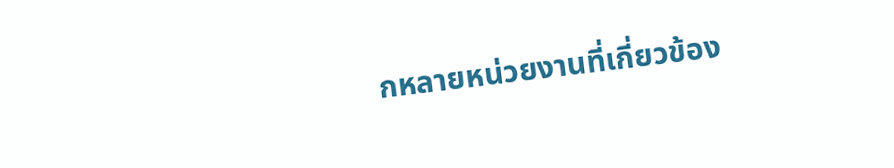กหลายหน่วยงานที่เกี่ยวข้อง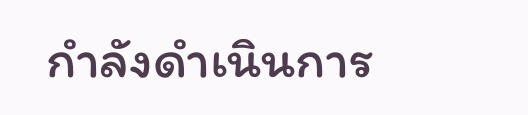กำลังดำเนินการ